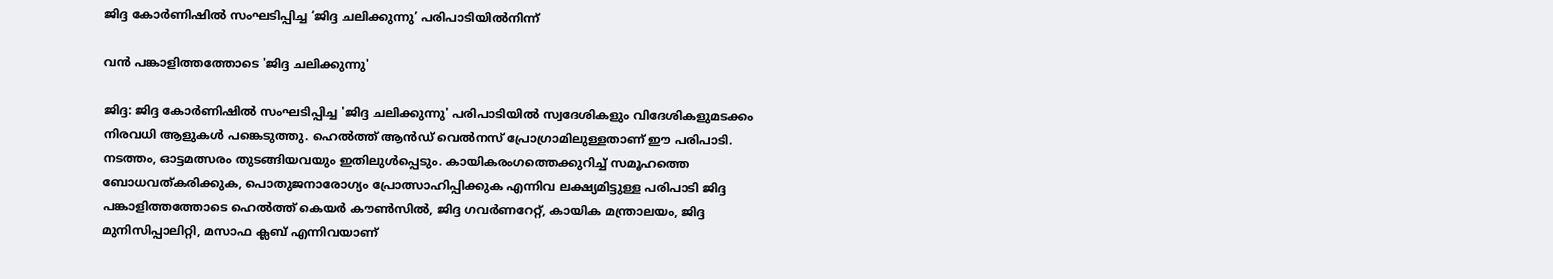ജിദ്ദ കോർണിഷിൽ സംഘടിപ്പിച്ച ‘ജിദ്ദ ചലിക്കുന്നു’ പരിപാടിയിൽനിന്ന്

വൻ പങ്കാളിത്തത്തോടെ 'ജിദ്ദ ചലിക്കുന്നു'

ജിദ്ദ: ജിദ്ദ കോർണിഷിൽ സംഘടിപ്പിച്ച 'ജിദ്ദ ചലിക്കുന്നു' പരിപാടിയിൽ സ്വദേശികളും വിദേശികളുമടക്കം നിരവധി ആളുകൾ പങ്കെടുത്തു. ഹെൽത്ത് ആൻഡ് വെൽനസ് പ്രോഗ്രാമിലുള്ളതാണ് ഈ പരിപാടി. നടത്തം, ഓട്ടമത്സരം തുടങ്ങിയവയും ഇതിലുൾപ്പെടും. കായികരംഗത്തെക്കുറിച്ച് സമൂഹത്തെ ബോധവത്കരിക്കുക, പൊതുജനാരോഗ്യം പ്രോത്സാഹിപ്പിക്കുക എന്നിവ ലക്ഷ്യമിട്ടുള്ള പരിപാടി ജിദ്ദ പങ്കാളിത്തത്തോടെ ഹെൽത്ത് കെയർ കൗൺസിൽ, ജിദ്ദ ഗവർണറേറ്റ്, കായിക മന്ത്രാലയം, ജിദ്ദ മുനിസിപ്പാലിറ്റി, മസാഫ ക്ലബ് എന്നിവയാണ്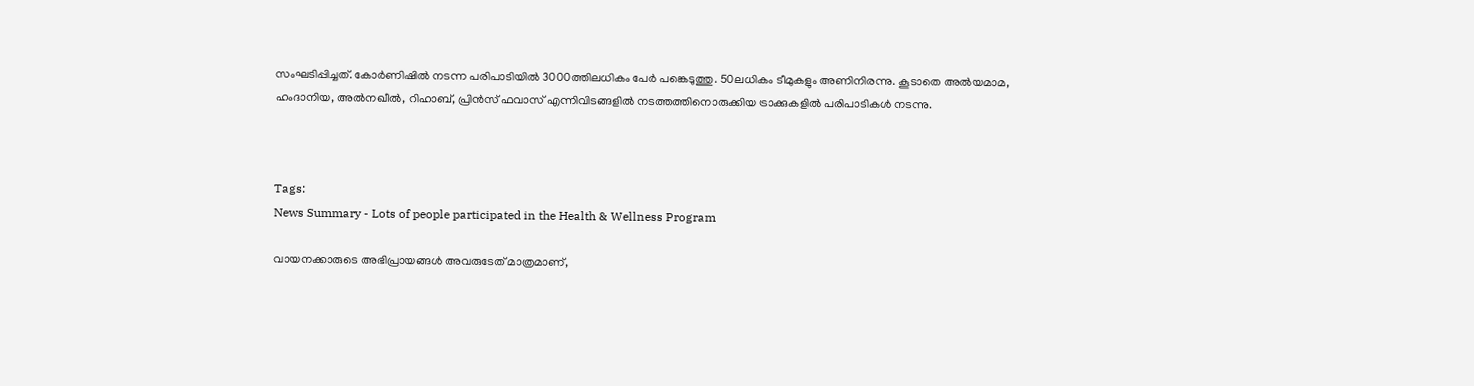സംഘടിപ്പിച്ചത്. കോർണിഷിൽ നടന്ന പരിപാടിയിൽ 3000ത്തിലധികം പേർ പങ്കെടുത്തു. 50ലധികം ടീമുകളും അണിനിരന്നു. കൂടാതെ അൽയമാമ, ഹംദാനിയ, അൽനഖീൽ, റിഹാബ്, പ്രിൻസ് ഫവാസ് എന്നിവിടങ്ങളിൽ നടത്തത്തിനൊരുക്കിയ ട്രാക്കുകളിൽ പരിപാടികൾ നടന്നു.



Tags:
News Summary - Lots of people participated in the Health & Wellness Program

വായനക്കാരുടെ അഭിപ്രായങ്ങള്‍ അവരുടേത് മാത്രമാണ്,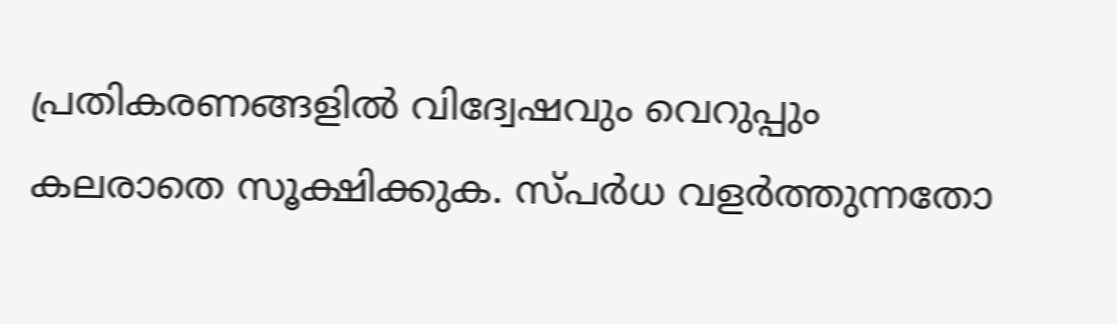പ്രതികരണങ്ങളിൽ വിദ്വേഷവും വെറുപ്പും കലരാതെ സൂക്ഷിക്കുക. സ്പർധ വളർത്തുന്നതോ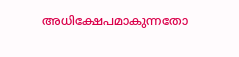അധിക്ഷേപമാകുന്നതോ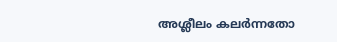അശ്ലീലം കലർന്നതോ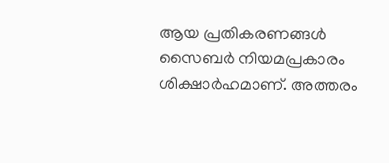ആയ പ്രതികരണങ്ങൾ സൈബർ നിയമപ്രകാരം ശിക്ഷാർഹമാണ്. അത്തരം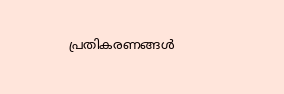പ്രതികരണങ്ങൾ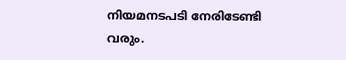നിയമനടപടി നേരിടേണ്ടി വരും.